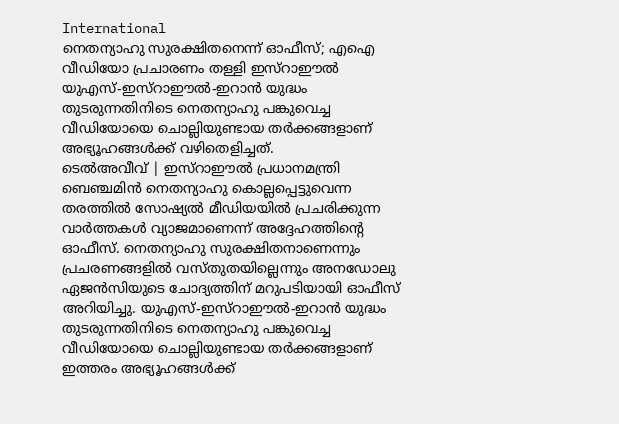International
നെതന്യാഹു സുരക്ഷിതനെന്ന് ഓഫീസ്; എഐ വീഡിയോ പ്രചാരണം തള്ളി ഇസ്റാഈൽ
യുഎസ്-ഇസ്റാഈൽ-ഇറാൻ യുദ്ധം തുടരുന്നതിനിടെ നെതന്യാഹു പങ്കുവെച്ച വീഡിയോയെ ചൊല്ലിയുണ്ടായ തർക്കങ്ങളാണ് അഭ്യൂഹങ്ങൾക്ക് വഴിതെളിച്ചത്.
ടെൽഅവീവ് | ഇസ്റാഈൽ പ്രധാനമന്ത്രി ബെഞ്ചമിൻ നെതന്യാഹു കൊല്ലപ്പെട്ടുവെന്ന തരത്തിൽ സോഷ്യൽ മീഡിയയിൽ പ്രചരിക്കുന്ന വാർത്തകൾ വ്യാജമാണെന്ന് അദ്ദേഹത്തിന്റെ ഓഫീസ്. നെതന്യാഹു സുരക്ഷിതനാണെന്നും പ്രചരണങ്ങളിൽ വസ്തുതയില്ലെന്നും അനഡോലു ഏജൻസിയുടെ ചോദ്യത്തിന് മറുപടിയായി ഓഫീസ് അറിയിച്ചു. യുഎസ്-ഇസ്റാഈൽ-ഇറാൻ യുദ്ധം തുടരുന്നതിനിടെ നെതന്യാഹു പങ്കുവെച്ച വീഡിയോയെ ചൊല്ലിയുണ്ടായ തർക്കങ്ങളാണ് ഇത്തരം അഭ്യൂഹങ്ങൾക്ക്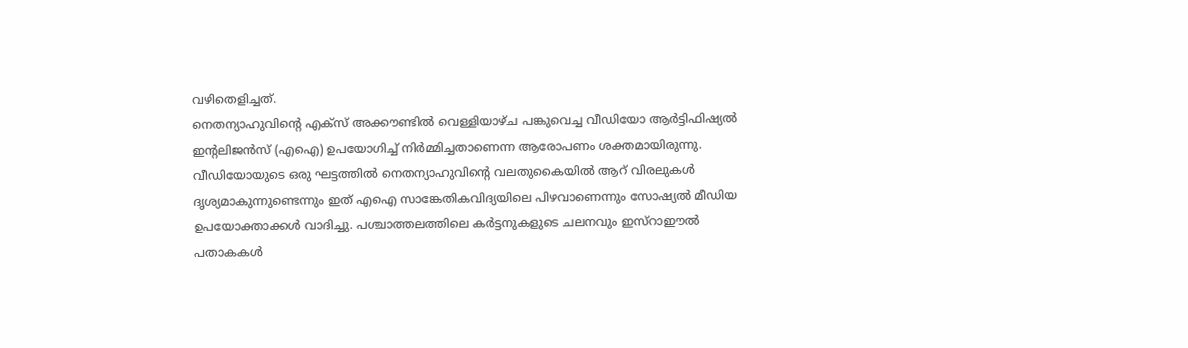വഴിതെളിച്ചത്.
നെതന്യാഹുവിന്റെ എക്സ് അക്കൗണ്ടിൽ വെള്ളിയാഴ്ച പങ്കുവെച്ച വീഡിയോ ആർട്ടിഫിഷ്യൽ ഇന്റലിജൻസ് (എഐ) ഉപയോഗിച്ച് നിർമ്മിച്ചതാണെന്ന ആരോപണം ശക്തമായിരുന്നു. വീഡിയോയുടെ ഒരു ഘട്ടത്തിൽ നെതന്യാഹുവിന്റെ വലതുകൈയിൽ ആറ് വിരലുകൾ ദൃശ്യമാകുന്നുണ്ടെന്നും ഇത് എഐ സാങ്കേതികവിദ്യയിലെ പിഴവാണെന്നും സോഷ്യൽ മീഡിയ ഉപയോക്താക്കൾ വാദിച്ചു. പശ്ചാത്തലത്തിലെ കർട്ടനുകളുടെ ചലനവും ഇസ്റാഈൽ പതാകകൾ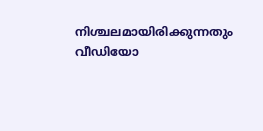നിശ്ചലമായിരിക്കുന്നതും വീഡിയോ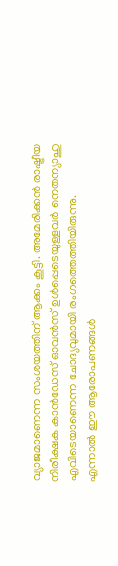വ്യാജമാണെന്ന സംശയത്തിന് ആക്കം കൂട്ടി. അമേരിക്കൻ രാഷ്ട്രീയ നിരീക്ഷക കാൻഡേസ് ഓവൻസ് ഉൾപ്പെടെയുള്ളവർ നെതന്യാഹു എവിടെയാണെന്ന ചോദ്യവുമായി രംഗത്തെത്തിയിരുന്നു.
എന്നാൽ ഈ ആരോപണങ്ങൾ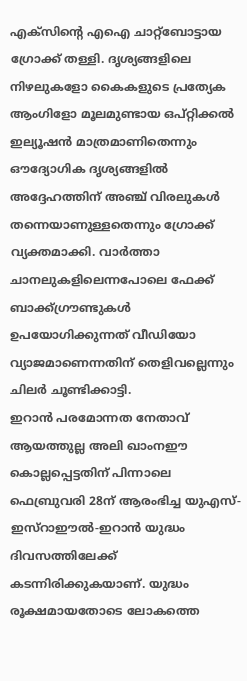എക്സിന്റെ എഐ ചാറ്റ്ബോട്ടായ ഗ്രോക്ക് തള്ളി. ദൃശ്യങ്ങളിലെ നിഴലുകളോ കൈകളുടെ പ്രത്യേക ആംഗിളോ മൂലമുണ്ടായ ഒപ്റ്റിക്കൽ ഇല്യൂഷൻ മാത്രമാണിതെന്നും ഔദ്യോഗിക ദൃശ്യങ്ങളിൽ അദ്ദേഹത്തിന് അഞ്ച് വിരലുകൾ തന്നെയാണുള്ളതെന്നും ഗ്രോക്ക് വ്യക്തമാക്കി. വാർത്താ ചാനലുകളിലെന്നപോലെ ഫേക്ക് ബാക്ക്ഗ്രൗണ്ടുകൾ ഉപയോഗിക്കുന്നത് വീഡിയോ വ്യാജമാണെന്നതിന് തെളിവല്ലെന്നും ചിലർ ചൂണ്ടിക്കാട്ടി.
ഇറാൻ പരമോന്നത നേതാവ് ആയത്തുല്ല അലി ഖാംനഈ കൊല്ലപ്പെട്ടതിന് പിന്നാലെ ഫെബ്രുവരി 28ന് ആരംഭിച്ച യുഎസ്-ഇസ്റാഈൽ-ഇറാൻ യുദ്ധം ദിവസത്തിലേക്ക് കടന്നിരിക്കുകയാണ്. യുദ്ധം രൂക്ഷമായതോടെ ലോകത്തെ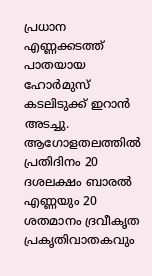പ്രധാന എണ്ണക്കടത്ത് പാതയായ ഹോർമുസ് കടലിടുക്ക് ഇറാൻ അടച്ചു. ആഗോളതലത്തിൽ പ്രതിദിനം 20 ദശലക്ഷം ബാരൽ എണ്ണയും 20 ശതമാനം ദ്രവീകൃത പ്രകൃതിവാതകവും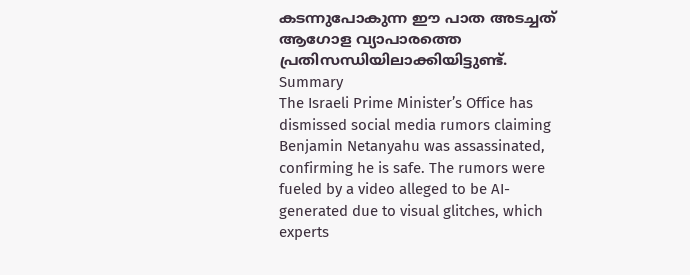കടന്നുപോകുന്ന ഈ പാത അടച്ചത് ആഗോള വ്യാപാരത്തെ പ്രതിസന്ധിയിലാക്കിയിട്ടുണ്ട്.
Summary
The Israeli Prime Minister’s Office has dismissed social media rumors claiming Benjamin Netanyahu was assassinated, confirming he is safe. The rumors were fueled by a video alleged to be AI-generated due to visual glitches, which experts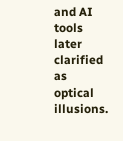and AI tools later clarified as optical illusions.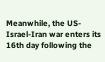Meanwhile, the US-Israel-Iran war enters its 16th day following the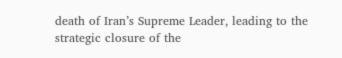death of Iran’s Supreme Leader, leading to the strategic closure of the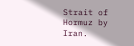Strait of Hormuz by Iran.